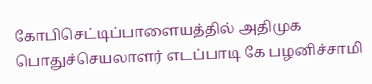கோபிசெட்டிப்பாளையத்தில் அதிமுக பொதுச்செயலாளர் எடப்பாடி கே பழனிச்சாமி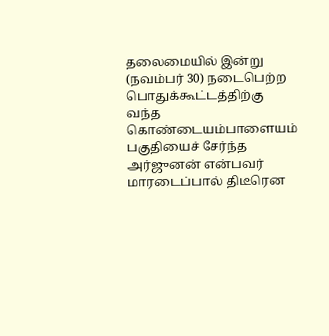தலைமையில் இன்று (நவம்பர் 30) நடைபெற்ற பொதுக்கூட்டத்திற்கு வந்த கொண்டையம்பாளையம் பகுதியைச் சேர்ந்த அர்ஜுனன் என்பவர் மாரடைப்பால் திடீரென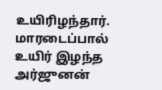உயிரிழந்தார்.
மாரடைப்பால் உயிர் இழந்த அர்ஜுனன்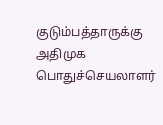குடும்பத்தாருக்கு அதிமுக பொதுச்செயலாளர்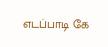எடப்பாடி கே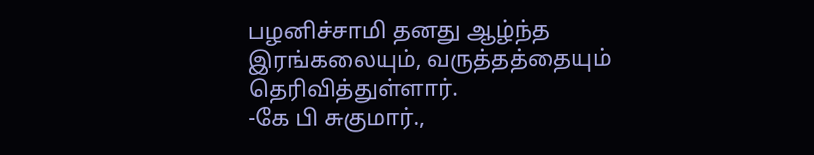பழனிச்சாமி தனது ஆழ்ந்த இரங்கலையும், வருத்தத்தையும் தெரிவித்துள்ளார்.
-கே பி சுகுமார்.,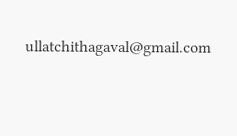ullatchithagaval@gmail.com